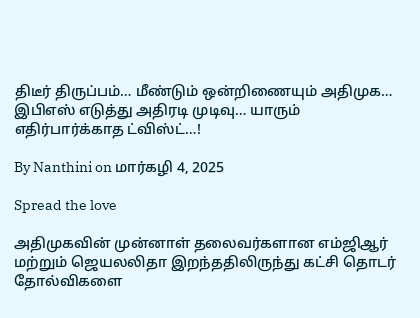திடீர் திருப்பம்… மீண்டும் ஒன்றிணையும் அதிமுக… இபிஎஸ் எடுத்து அதிரடி முடிவு… யாரும் எதிர்பார்க்காத ட்விஸ்ட்…!

By Nanthini on மார்கழி 4, 2025

Spread the love

அதிமுகவின் முன்னாள் தலைவர்களான எம்ஜிஆர் மற்றும் ஜெயலலிதா இறந்ததிலிருந்து கட்சி தொடர் தோல்விகளை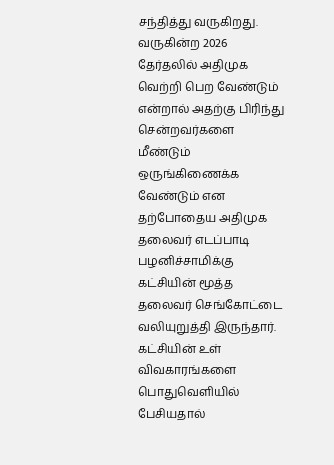சந்தித்து வருகிறது. வருகின்ற 2026 தேர்தலில் அதிமுக வெற்றி பெற வேண்டும் என்றால் அதற்கு பிரிந்து சென்றவர்களை மீண்டும் ஒருங்கிணைக்க வேண்டும் என தற்போதைய அதிமுக தலைவர் எடப்பாடி பழனிச்சாமிக்கு கட்சியின் மூத்த தலைவர் செங்கோட்டை வலியுறுத்தி இருந்தார். கட்சியின் உள் விவகாரங்களை பொதுவெளியில் பேசியதால்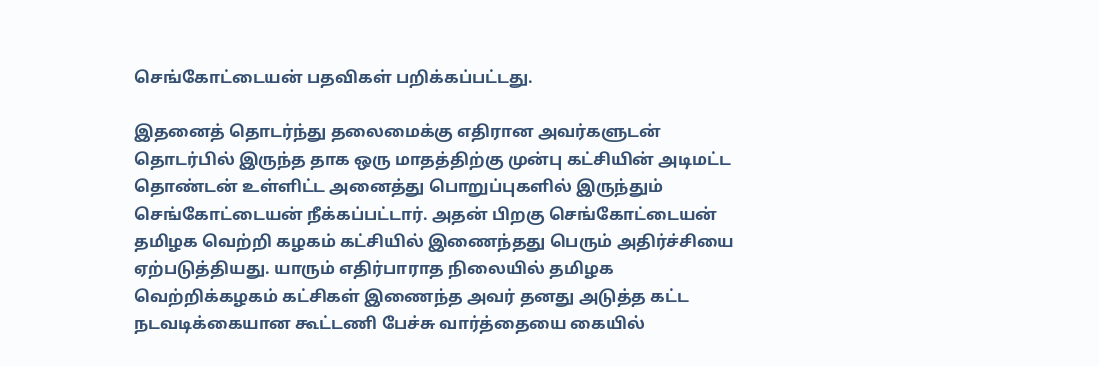செங்கோட்டையன் பதவிகள் பறிக்கப்பட்டது.

இதனைத் தொடர்ந்து தலைமைக்கு எதிரான அவர்களுடன் தொடர்பில் இருந்த தாக ஒரு மாதத்திற்கு முன்பு கட்சியின் அடிமட்ட தொண்டன் உள்ளிட்ட அனைத்து பொறுப்புகளில் இருந்தும் செங்கோட்டையன் நீக்கப்பட்டார். அதன் பிறகு செங்கோட்டையன் தமிழக வெற்றி கழகம் கட்சியில் இணைந்தது பெரும் அதிர்ச்சியை ஏற்படுத்தியது. யாரும் எதிர்பாராத நிலையில் தமிழக வெற்றிக்கழகம் கட்சிகள் இணைந்த அவர் தனது அடுத்த கட்ட நடவடிக்கையான கூட்டணி பேச்சு வார்த்தையை கையில்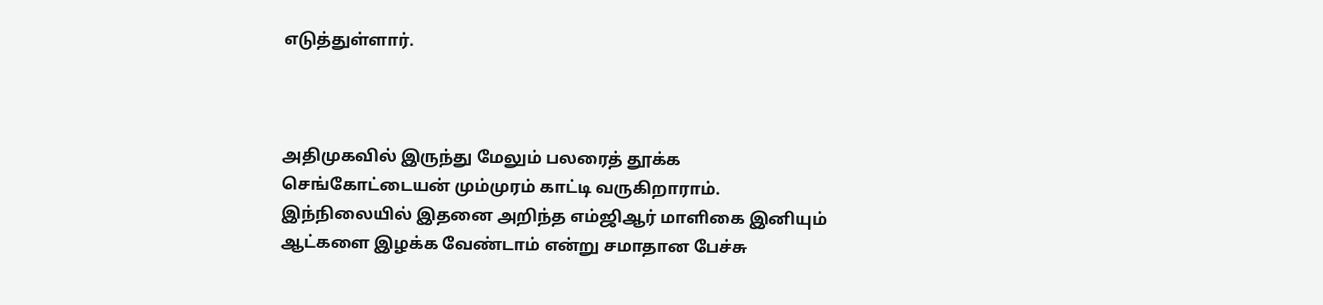எடுத்துள்ளார்.



அதிமுகவில் இருந்து மேலும் பலரைத் தூக்க செங்கோட்டையன் மும்முரம் காட்டி வருகிறாராம். இந்நிலையில் இதனை அறிந்த எம்ஜிஆர் மாளிகை இனியும் ஆட்களை இழக்க வேண்டாம் என்று சமாதான பேச்சு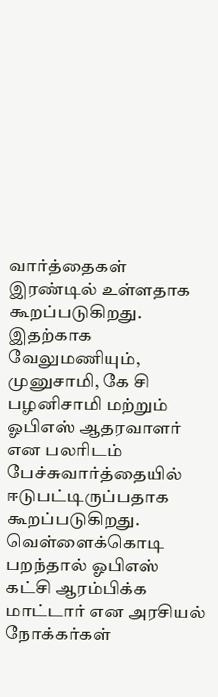வார்த்தைகள் இரண்டில் உள்ளதாக கூறப்படுகிறது. இதற்காக வேலுமணியும், முனுசாமி, கே சி பழனிசாமி மற்றும் ஓபிஎஸ் ஆதரவாளர் என பலரிடம் பேச்சுவார்த்தையில் ஈடுபட்டிருப்பதாக கூறப்படுகிறது. வெள்ளைக்கொடி பறந்தால் ஓபிஎஸ் கட்சி ஆரம்பிக்க மாட்டார் என அரசியல் நோக்கர்கள்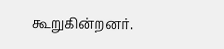கூறுகின்றனர்.